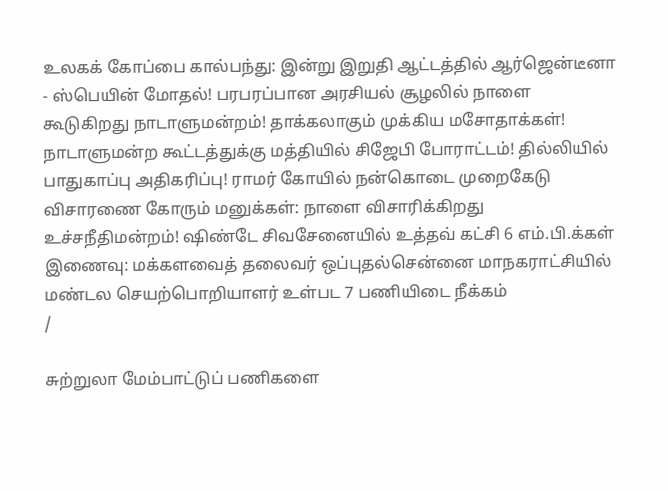உலகக் கோப்பை கால்பந்து: இன்று இறுதி ஆட்டத்தில் ஆர்ஜென்டீனா - ஸ்பெயின் மோதல்! பரபரப்பான அரசியல் சூழலில் நாளை கூடுகிறது நாடாளுமன்றம்! தாக்கலாகும் முக்கிய மசோதாக்கள்! நாடாளுமன்ற கூட்டத்துக்கு மத்தியில் சிஜேபி போராட்டம்! தில்லியில் பாதுகாப்பு அதிகரிப்பு! ராமர் கோயில் நன்கொடை முறைகேடு விசாரணை கோரும் மனுக்கள்: நாளை விசாரிக்கிறது உச்சநீதிமன்றம்! ஷிண்டே சிவசேனையில் உத்தவ் கட்சி 6 எம்.பி.க்கள் இணைவு: மக்களவைத் தலைவர் ஒப்புதல்சென்னை மாநகராட்சியில் மண்டல செயற்பொறியாளர் உள்பட 7 பணியிடை நீக்கம்
/

சுற்றுலா மேம்பாட்டுப் பணிகளை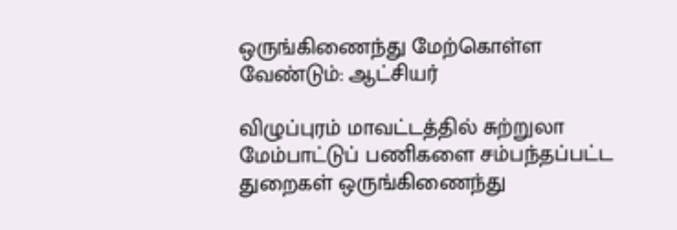ஒருங்கிணைந்து மேற்கொள்ள வேண்டும்: ஆட்சியர்

விழுப்புரம் மாவட்டத்தில் சுற்றுலா மேம்பாட்டுப் பணிகளை சம்பந்தப்பட்ட துறைகள் ஒருங்கிணைந்து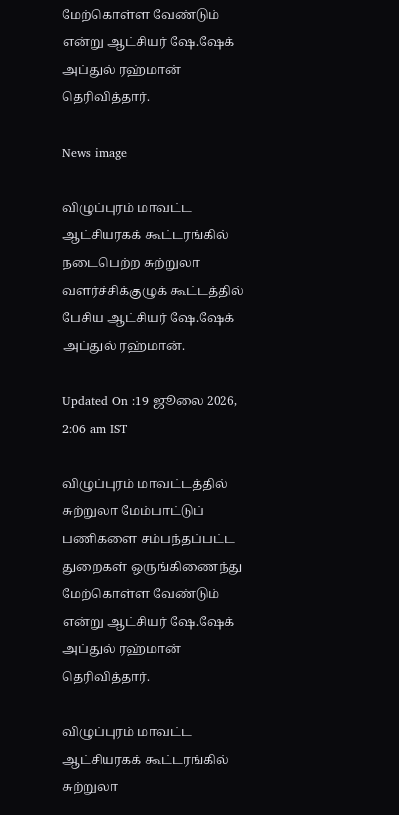மேற்கொள்ள வேண்டும் என்று ஆட்சியர் ஷே.ஷேக் அப்துல் ரஹ்மான் தெரிவித்தார்.

News image

விழுப்புரம் மாவட்ட ஆட்சியரகக் கூட்டரங்கில் நடைபெற்ற சுற்றுலா வளர்ச்சிக்குழுக் கூட்டத்தில் பேசிய ஆட்சியர் ஷே.ஷேக் அப்துல் ரஹ்மான்.

Updated On :19 ஜூலை 2026, 2:06 am IST

விழுப்புரம் மாவட்டத்தில் சுற்றுலா மேம்பாட்டுப் பணிகளை சம்பந்தப்பட்ட துறைகள் ஒருங்கிணைந்து மேற்கொள்ள வேண்டும் என்று ஆட்சியர் ஷே.ஷேக் அப்துல் ரஹ்மான் தெரிவித்தார்.

விழுப்புரம் மாவட்ட ஆட்சியரகக் கூட்டரங்கில் சுற்றுலா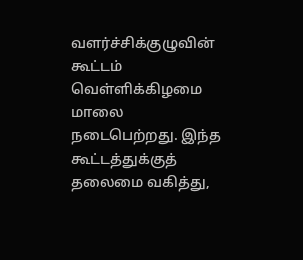வளர்ச்சிக்குழுவின் கூட்டம் வெள்ளிக்கிழமை மாலை நடைபெற்றது. இந்த கூட்டத்துக்குத் தலைமை வகித்து,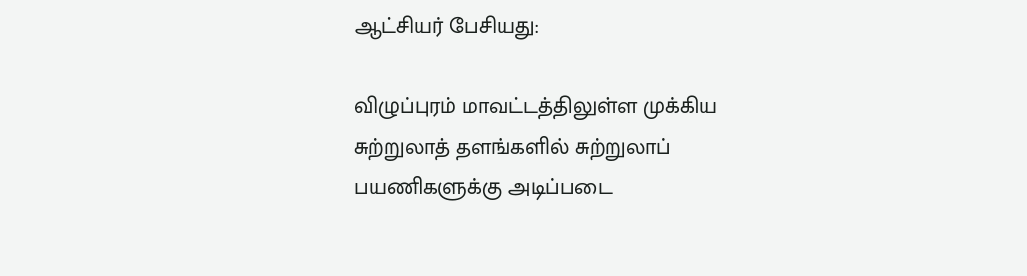ஆட்சியர் பேசியது:

விழுப்புரம் மாவட்டத்திலுள்ள முக்கிய சுற்றுலாத் தளங்களில் சுற்றுலாப் பயணிகளுக்கு அடிப்படை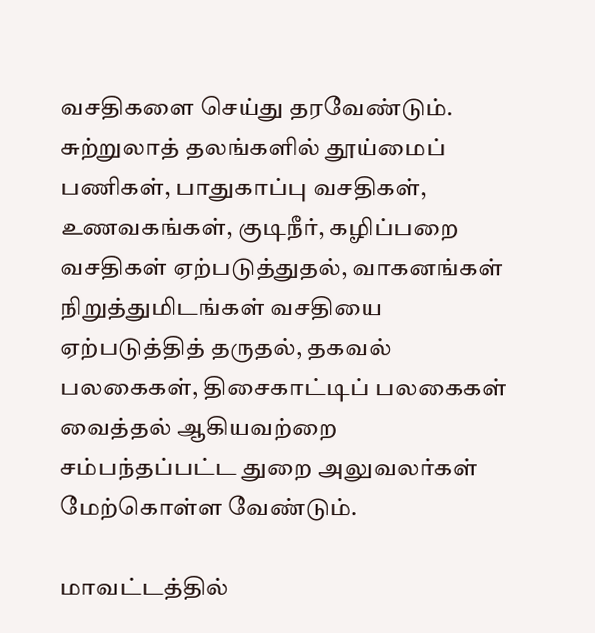வசதிகளை செய்து தரவேண்டும். சுற்றுலாத் தலங்களில் தூய்மைப் பணிகள், பாதுகாப்பு வசதிகள், உணவகங்கள், குடிநீர், கழிப்பறை வசதிகள் ஏற்படுத்துதல், வாகனங்கள் நிறுத்துமிடங்கள் வசதியை ஏற்படுத்தித் தருதல், தகவல் பலகைகள், திசைகாட்டிப் பலகைகள் வைத்தல் ஆகியவற்றை சம்பந்தப்பட்ட துறை அலுவலர்கள் மேற்கொள்ள வேண்டும்.

மாவட்டத்தில்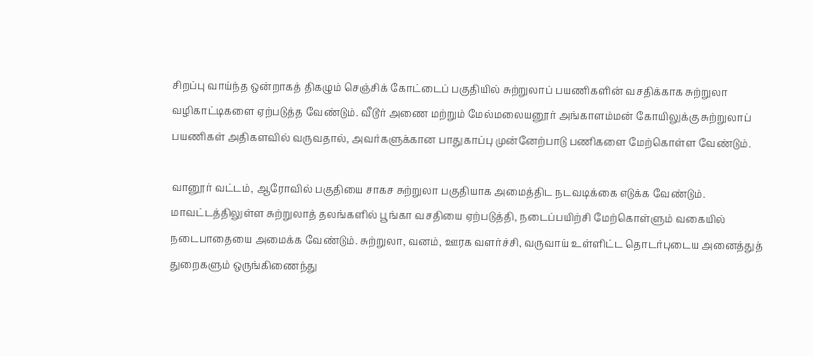சிறப்பு வாய்ந்த ஒன்றாகத் திகழும் செஞ்சிக் கோட்டைப் பகுதியில் சுற்றுலாப் பயணிகளின் வசதிக்காக சுற்றுலா வழிகாட்டிகளை ஏற்படுத்த வேண்டும். வீடூர் அணை மற்றும் மேல்மலையனூர் அங்காளம்மன் கோயிலுக்கு சுற்றுலாப் பயணிகள் அதிகளவில் வருவதால், அவர்களுக்கான பாதுகாப்பு முன்னேற்பாடு பணிகளை மேற்கொள்ள வேண்டும்.

வானூர் வட்டம், ஆரோவில் பகுதியை சாகச சுற்றுலா பகுதியாக அமைத்திட நடவடிக்கை எடுக்க வேண்டும். மாவட்டத்திலுள்ள சுற்றுலாத் தலங்களில் பூங்கா வசதியை ஏற்படுத்தி, நடைப்பயிற்சி மேற்கொள்ளும் வகையில் நடைபாதையை அமைக்க வேண்டும். சுற்றுலா, வனம், ஊரக வளர்ச்சி, வருவாய் உள்ளிட்ட தொடர்புடைய அனைத்துத் துறைகளும் ஒருங்கிணைந்து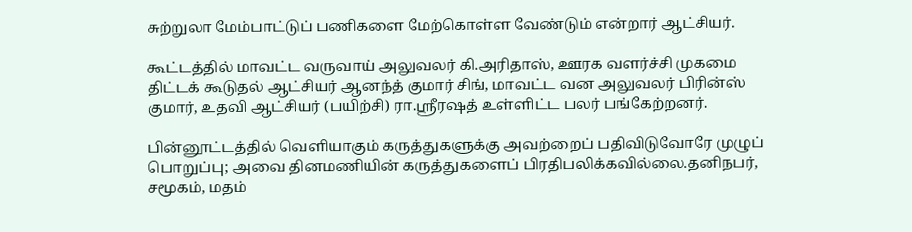சுற்றுலா மேம்பாட்டுப் பணிகளை மேற்கொள்ள வேண்டும் என்றார் ஆட்சியர்.

கூட்டத்தில் மாவட்ட வருவாய் அலுவலர் கி.அரிதாஸ், ஊரக வளர்ச்சி முகமை திட்டக் கூடுதல் ஆட்சியர் ஆனந்த் குமார் சிங், மாவட்ட வன அலுவலர் பிரின்ஸ் குமார், உதவி ஆட்சியர் (பயிற்சி) ரா.ஸ்ரீரஷத் உள்ளிட்ட பலர் பங்கேற்றனர்.

பின்னூட்டத்தில் வெளியாகும் கருத்துகளுக்கு அவற்றைப் பதிவிடுவோரே முழுப் பொறுப்பு; அவை தினமணியின் கருத்துகளைப் பிரதிபலிக்கவில்லை.தனிநபர், சமூகம், மதம்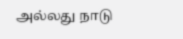அல்லது நாடு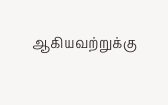ஆகியவற்றுக்கு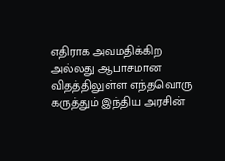எதிராக அவமதிக்கிற அல்லது ஆபாசமான விதத்திலுள்ள எந்தவொரு கருத்தும் இந்திய அரசின்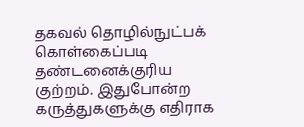தகவல் தொழில்நுட்பக் கொள்கைப்படி தண்டனைக்குரிய குற்றம். இதுபோன்ற கருத்துகளுக்கு எதிராக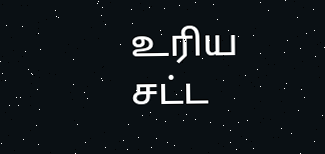உரிய சட்ட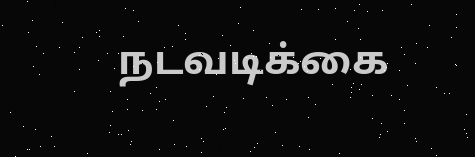நடவடிக்கை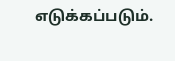எடுக்கப்படும்.